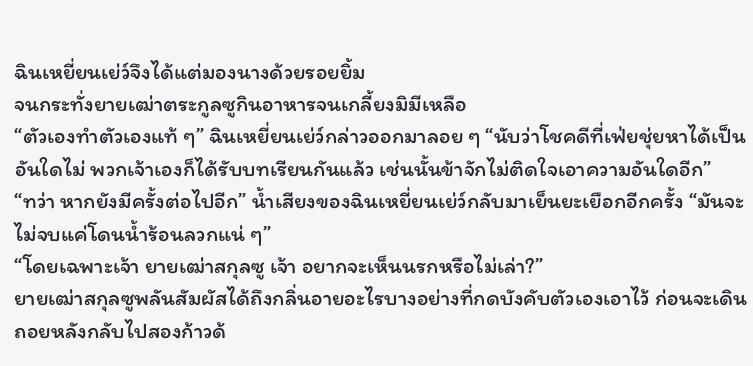ฉินเหยี่ยนเย่ว์จึงได้แต่มองนางด้วยรอยยิ้ม
จนกระทั่งยายเฒ่าตระกูลซูกินอาหารจนเกลี้ยงมิมีเหลือ
“ตัวเองทำตัวเองแท้ ๆ” ฉินเหยี่ยนเย่ว์กล่าวออกมาลอย ๆ “นับว่าโชคดีที่เฟ่ยชุ่ยหาได้เป็นอันใดไม่ พวกเจ้าเองก็ได้รับบทเรียนกันแล้ว เช่นนั้นข้าจักไม่ติดใจเอาความอันใดอีก”
“ทว่า หากยังมีครั้งต่อไปอีก” น้ำเสียงของฉินเหยี่ยนเย่ว์กลับมาเย็นยะเยือกอีกครั้ง “มันจะไม่จบแค่โดนน้ำร้อนลวกแน่ ๆ”
“โดยเฉพาะเจ้า ยายเฒ่าสกุลซู เจ้า อยากจะเห็นนรกหรือไม่เล่า?”
ยายเฒ่าสกุลซูพลันสัมผัสได้ถึงกลิ่นอายอะไรบางอย่างที่กดบังคับตัวเองเอาไว้ ก่อนจะเดินถอยหลังกลับไปสองก้าวด้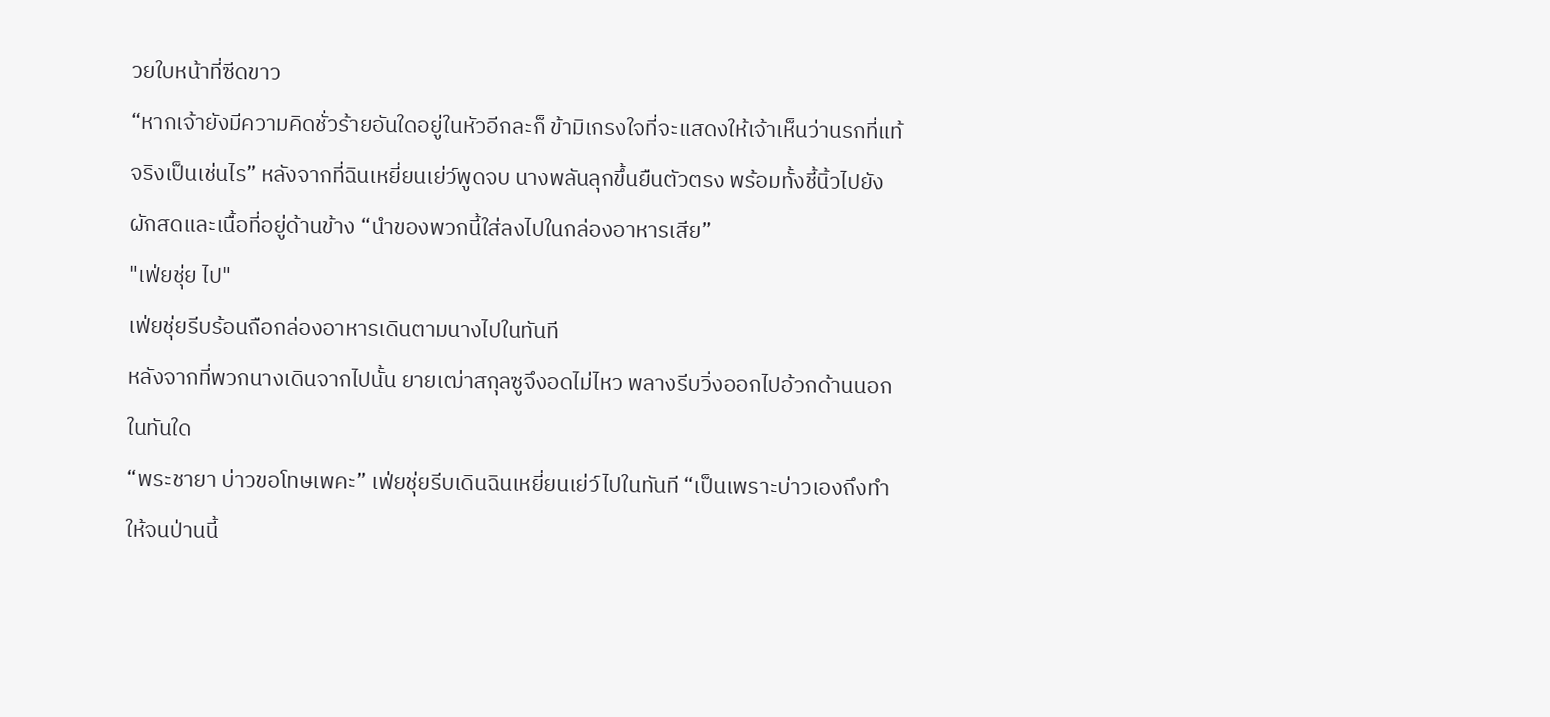วยใบหน้าที่ซีดขาว
“หากเจ้ายังมีความคิดชั่วร้ายอันใดอยู่ในหัวอีกละก็ ข้ามิเกรงใจที่จะแสดงให้เจ้าเห็นว่านรกที่แท้จริงเป็นเช่นไร” หลังจากที่ฉินเหยี่ยนเย่ว์พูดจบ นางพลันลุกขึ้นยืนตัวตรง พร้อมทั้งชี้นิ้วไปยังผักสดและเนื้อที่อยู่ด้านข้าง “นำของพวกนี้ใส่ลงไปในกล่องอาหารเสีย”
"เฟ่ยชุ่ย ไป"
เฟ่ยชุ่ยรีบร้อนถือกล่องอาหารเดินตามนางไปในทันที
หลังจากที่พวกนางเดินจากไปนั้น ยายเฒ่าสกุลซูจึงอดไม่ไหว พลางรีบวิ่งออกไปอ้วกด้านนอกในทันใด
“พระชายา บ่าวขอโทษเพคะ” เฟ่ยชุ่ยรีบเดินฉินเหยี่ยนเย่ว์ไปในทันที “เป็นเพราะบ่าวเองถึงทำให้จนป่านนี้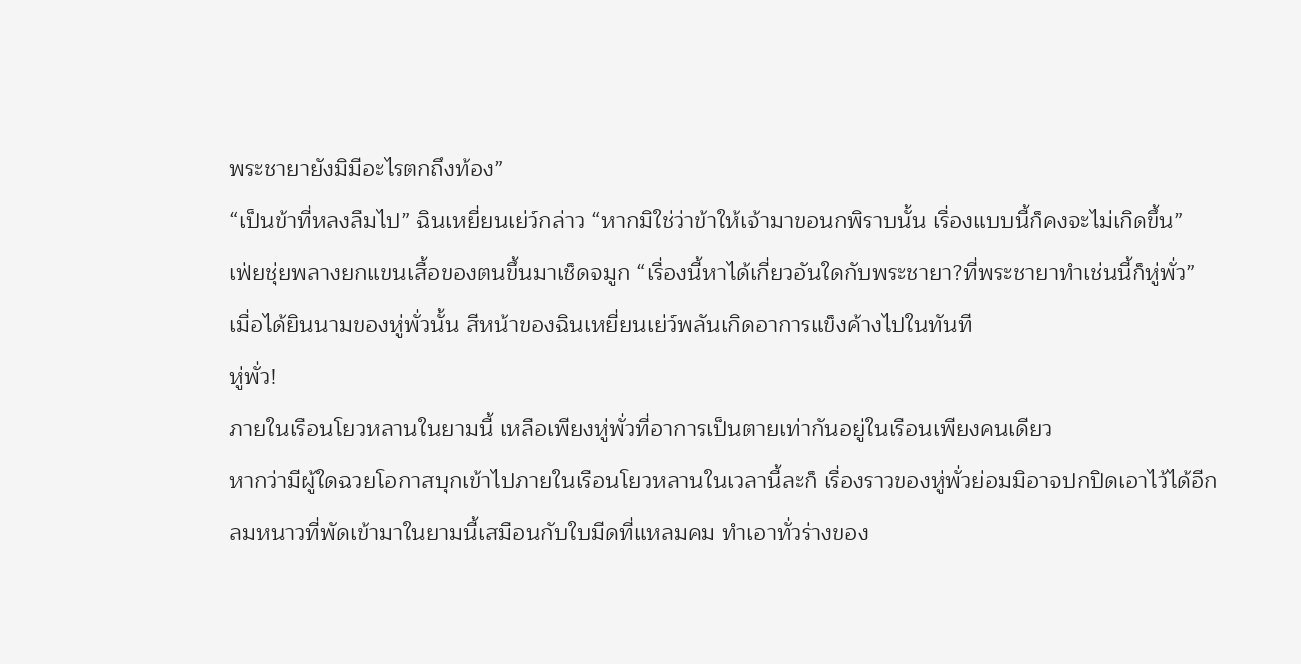พระชายายังมิมีอะไรตกถึงท้อง”
“เป็นข้าที่หลงลืมไป” ฉินเหยี่ยนเย่ว์กล่าว “หากมิใช่ว่าข้าให้เจ้ามาขอนกพิราบนั้น เรื่องแบบนี้ก็คงจะไม่เกิดขึ้น”
เฟ่ยชุ่ยพลางยกแขนเสื้อของตนขึ้นมาเช็ดจมูก “เรื่องนี้หาได้เกี่ยวอันใดกับพระชายา?ที่พระชายาทำเช่นนี้ก็หู่พั่ว”
เมื่อได้ยินนามของหู่พั่วนั้น สีหน้าของฉินเหยี่ยนเย่ว์พลันเกิดอาการแข็งค้างไปในทันที
หู่พั่ว!
ภายในเรือนโยวหลานในยามนี้ เหลือเพียงหู่พั่วที่อาการเป็นตายเท่ากันอยู่ในเรือนเพียงคนเดียว
หากว่ามีผู้ใดฉวยโอกาสบุกเข้าไปภายในเรือนโยวหลานในเวลานี้ละก็ เรื่องราวของหู่พั่วย่อมมิอาจปกปิดเอาไว้ได้อีก
ลมหนาวที่พัดเข้ามาในยามนี้เสมือนกับใบมีดที่แหลมคม ทำเอาทั่วร่างของ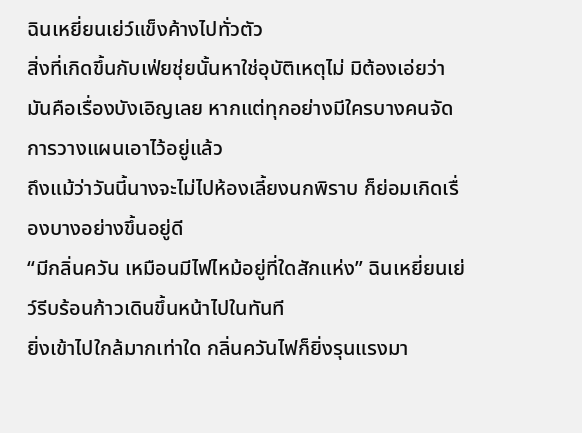ฉินเหยี่ยนเย่ว์แข็งค้างไปทั่วตัว
สิ่งที่เกิดขึ้นกับเฟ่ยชุ่ยนั้นหาใช่อุบัติเหตุไม่ มิต้องเอ่ยว่ามันคือเรื่องบังเอิญเลย หากแต่ทุกอย่างมีใครบางคนจัดการวางแผนเอาไว้อยู่แล้ว
ถึงแม้ว่าวันนี้นางจะไม่ไปห้องเลี้ยงนกพิราบ ก็ย่อมเกิดเรื่องบางอย่างขึ้นอยู่ดี
“มีกลิ่นควัน เหมือนมีไฟไหม้อยู่ที่ใดสักแห่ง” ฉินเหยี่ยนเย่ว์รีบร้อนก้าวเดินขึ้นหน้าไปในทันที
ยิ่งเข้าไปใกล้มากเท่าใด กลิ่นควันไฟก็ยิ่งรุนแรงมา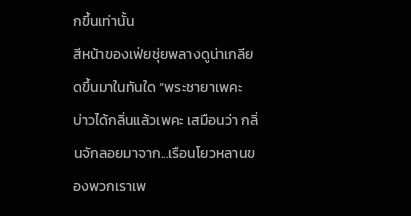กขึ้นเท่านั้น
สีหน้าของเฟ่ยชุ่ยพลางดูน่าเกลียดขึ้นมาในทันใด “พระชายาเพคะ บ่าวได้กลิ่นแล้วเพคะ เสมือนว่า กลิ่นจักลอยมาจาก...เรือนโยวหลานของพวกเราเพ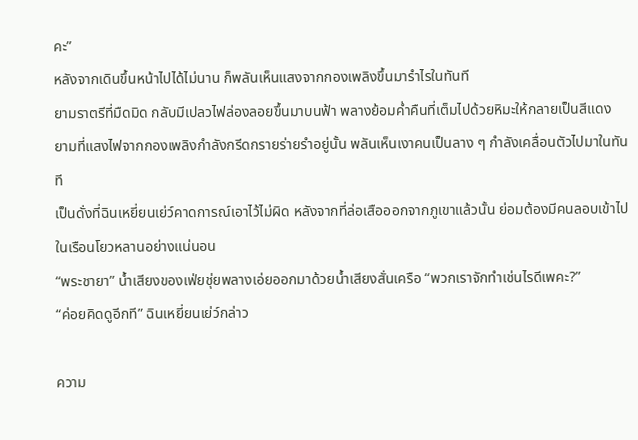คะ”
หลังจากเดินขึ้นหน้าไปได้ไม่นาน ก็พลันเห็นแสงจากกองเพลิงขึ้นมารำไรในทันที
ยามราตรีที่มืดมิด กลับมีเปลวไฟล่องลอยขึ้นมาบนฟ้า พลางย้อมค่ำคืนที่เต็มไปด้วยหิมะให้กลายเป็นสีแดง
ยามที่แสงไฟจากกองเพลิงกำลังกรีดกรายร่ายรำอยู่นั้น พลันเห็นเงาคนเป็นลาง ๆ กำลังเคลื่อนตัวไปมาในทันที
เป็นดั่งที่ฉินเหยี่ยนเย่ว์คาดการณ์เอาไว้ไม่ผิด หลังจากที่ล่อเสือออกจากภูเขาแล้วนั้น ย่อมต้องมีคนลอบเข้าไปในเรือนโยวหลานอย่างแน่นอน
“พระชายา” น้ำเสียงของเฟ่ยชุ่ยพลางเอ่ยออกมาด้วยน้ำเสียงสั่นเครือ “พวกเราจักทำเช่นไรดีเพคะ?”
“ค่อยคิดดูอีกที” ฉินเหยี่ยนเย่ว์กล่าว

ความ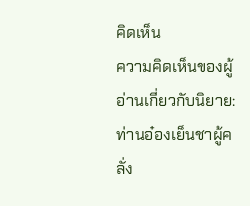คิดเห็น
ความคิดเห็นของผู้อ่านเกี่ยวกับนิยาย: ท่านอ๋องเย็นชาผู้คลั่ง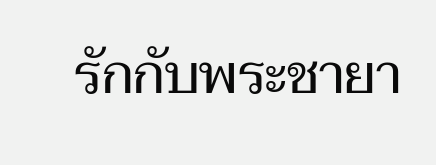รักกับพระชายา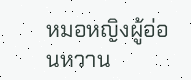หมอหญิงผู้อ่อนหวาน